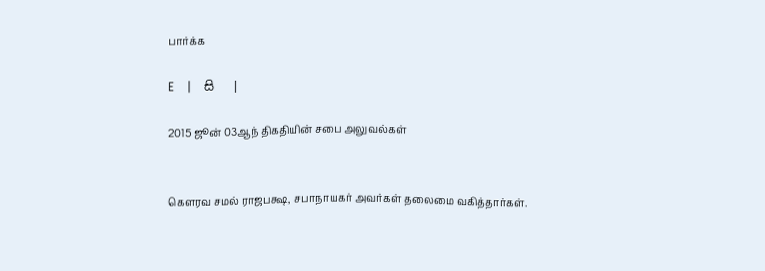பார்க்க

E   |   සි   |

2015 ஜூன் 03ஆந் திகதியின் சபை அலுவல்கள்


கௌரவ சமல் ராஜபக்ஷ, சபாநாயகர் அவர்கள் தலைமை வகித்தார்கள்.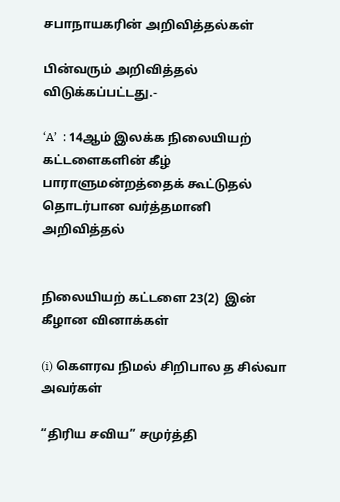சபாநாயகரின் அறிவித்தல்கள்

பின்வரும் அறிவித்தல் விடுக்கப்பட்டது.-

‘A’  : 14ஆம் இலக்க நிலையியற் கட்டளைகளின் கீழ் பாராளுமன்றத்தைக் கூட்டுதல் தொடர்பான வர்த்தமானி அறிவித்தல்


நிலையியற் கட்டளை 23(2)  இன் கீழான வினாக்கள்

(i) கௌரவ நிமல் சிறிபால த சில்வா அவர்கள்

“திரிய சவிய” சமுர்த்தி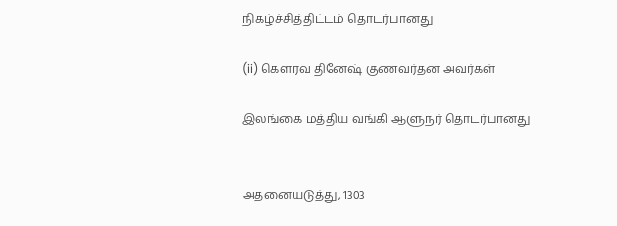நிகழ்ச்சித்திட்டம் தொடர்பானது

(ii) கௌரவ தினேஷ் குணவர்தன அவர்கள்

இலங்கை மத்திய வங்கி ஆளுநர் தொடர்பானது


அதனையடுத்து, 1303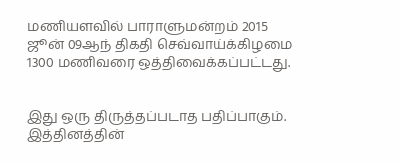மணியளவில் பாராளுமன்றம் 2015 ஜூன் 09ஆந் திகதி செவ்வாய்க்கிழமை 1300 மணிவரை ஒத்திவைக்கப்பட்டது.


இது ஒரு திருத்தப்படாத பதிப்பாகும். இத்தினத்தின்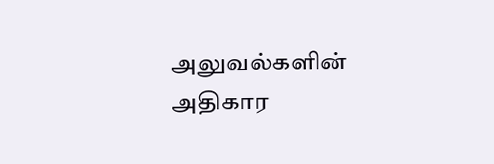அலுவல்களின் அதிகார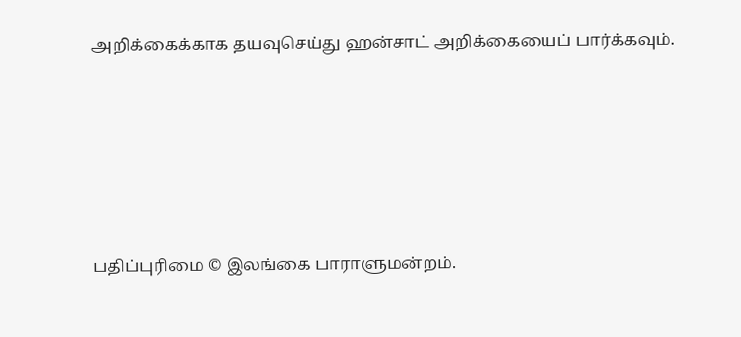அறிக்கைக்காக தயவுசெய்து ஹன்சாட் அறிக்கையைப் பார்க்கவும்.






பதிப்புரிமை © இலங்கை பாராளுமன்றம்.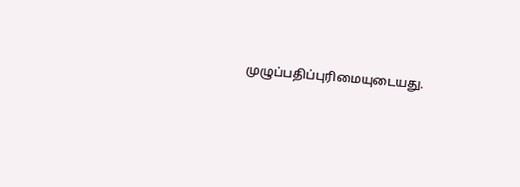முழுப்பதிப்புரிமையுடையது.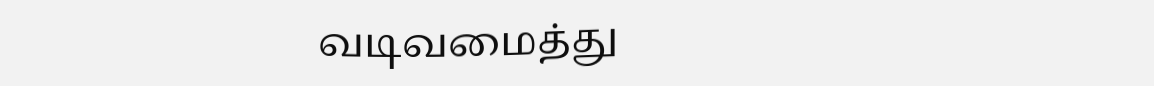வடிவமைத்து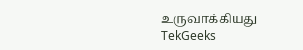உருவாக்கியது  TekGeeks